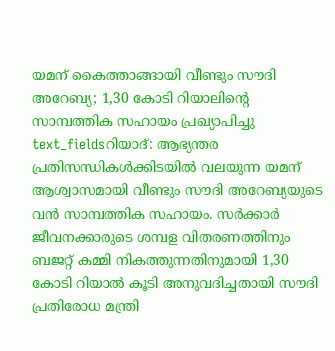യമന് കൈത്താങ്ങായി വീണ്ടും സൗദി അറേബ്യ; 1,30 കോടി റിയാലിന്റെ സാമ്പത്തിക സഹായം പ്രഖ്യാപിച്ചു
text_fieldsറിയാദ്: ആഭ്യന്തര പ്രതിസന്ധികൾക്കിടയിൽ വലയുന്ന യമന് ആശ്വാസമായി വീണ്ടും സൗദി അറേബ്യയുടെ വൻ സാമ്പത്തിക സഹായം. സർക്കാർ ജീവനക്കാരുടെ ശമ്പള വിതരണത്തിനും ബജറ്റ് കമ്മി നികത്തുന്നതിനുമായി 1,30 കോടി റിയാൽ കൂടി അനുവദിച്ചതായി സൗദി പ്രതിരോധ മന്ത്രി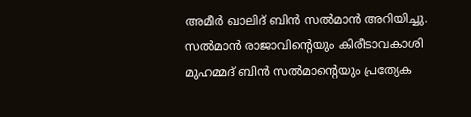അമീർ ഖാലിദ് ബിൻ സൽമാൻ അറിയിച്ചു. സൽമാൻ രാജാവിന്റെയും കിരീടാവകാശി മുഹമ്മദ് ബിൻ സൽമാന്റെയും പ്രത്യേക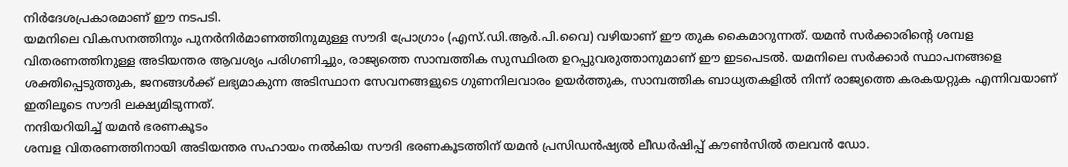നിർദേശപ്രകാരമാണ് ഈ നടപടി.
യമനിലെ വികസനത്തിനും പുനർനിർമാണത്തിനുമുള്ള സൗദി പ്രോഗ്രാം (എസ്.ഡി.ആർ.പി.വൈ) വഴിയാണ് ഈ തുക കൈമാറുന്നത്. യമൻ സർക്കാരിന്റെ ശമ്പള വിതരണത്തിനുള്ള അടിയന്തര ആവശ്യം പരിഗണിച്ചും, രാജ്യത്തെ സാമ്പത്തിക സുസ്ഥിരത ഉറപ്പുവരുത്താനുമാണ് ഈ ഇടപെടൽ. യമനിലെ സർക്കാർ സ്ഥാപനങ്ങളെ ശക്തിപ്പെടുത്തുക, ജനങ്ങൾക്ക് ലഭ്യമാകുന്ന അടിസ്ഥാന സേവനങ്ങളുടെ ഗുണനിലവാരം ഉയർത്തുക, സാമ്പത്തിക ബാധ്യതകളിൽ നിന്ന് രാജ്യത്തെ കരകയറ്റുക എന്നിവയാണ് ഇതിലൂടെ സൗദി ലക്ഷ്യമിടുന്നത്.
നന്ദിയറിയിച്ച് യമൻ ഭരണകൂടം
ശമ്പള വിതരണത്തിനായി അടിയന്തര സഹായം നൽകിയ സൗദി ഭരണകൂടത്തിന് യമൻ പ്രസിഡൻഷ്യൽ ലീഡർഷിപ്പ് കൗൺസിൽ തലവൻ ഡോ.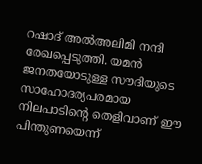റഷാദ് അൽഅലിമി നന്ദി രേഖപ്പെടുത്തി. യമൻ ജനതയോടുള്ള സൗദിയുടെ സാഹോദര്യപരമായ നിലപാടിന്റെ തെളിവാണ് ഈ പിന്തുണയെന്ന്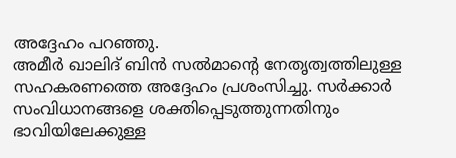അദ്ദേഹം പറഞ്ഞു.
അമീർ ഖാലിദ് ബിൻ സൽമാന്റെ നേതൃത്വത്തിലുള്ള സഹകരണത്തെ അദ്ദേഹം പ്രശംസിച്ചു. സർക്കാർ സംവിധാനങ്ങളെ ശക്തിപ്പെടുത്തുന്നതിനും ഭാവിയിലേക്കുള്ള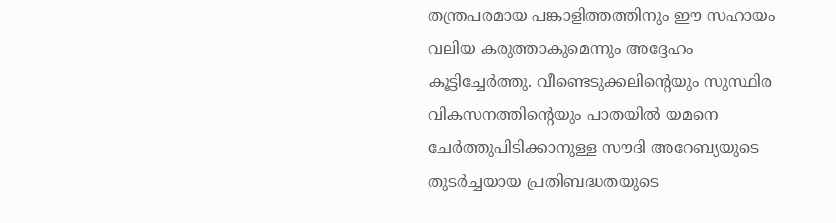തന്ത്രപരമായ പങ്കാളിത്തത്തിനും ഈ സഹായം വലിയ കരുത്താകുമെന്നും അദ്ദേഹം കൂട്ടിച്ചേർത്തു. വീണ്ടെടുക്കലിന്റെയും സുസ്ഥിര വികസനത്തിന്റെയും പാതയിൽ യമനെ ചേർത്തുപിടിക്കാനുള്ള സൗദി അറേബ്യയുടെ തുടർച്ചയായ പ്രതിബദ്ധതയുടെ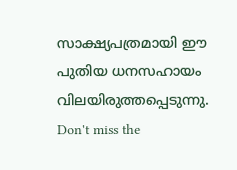സാക്ഷ്യപത്രമായി ഈ പുതിയ ധനസഹായം വിലയിരുത്തപ്പെടുന്നു.
Don't miss the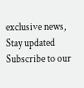exclusive news, Stay updated
Subscribe to our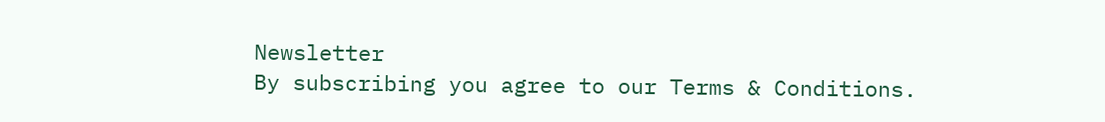Newsletter
By subscribing you agree to our Terms & Conditions.